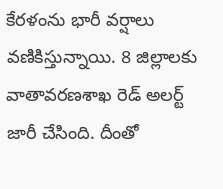కేరళంను భారీ వర్షాలు వణికిస్తున్నాయి. 8 జిల్లాలకు వాతావరణశాఖ రెడ్ అలర్ట్ జారీ చేసింది. దీంతో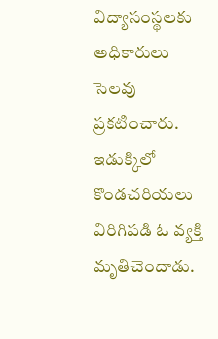విద్యాసంస్థలకు అధికారులు సెలవు ప్రకటించారు. ఇడుక్కిలో కొండచరియలు విరిగిపడి ఓ వ్యక్తి మృతిచెందాడు.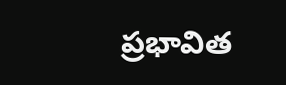ప్రభావిత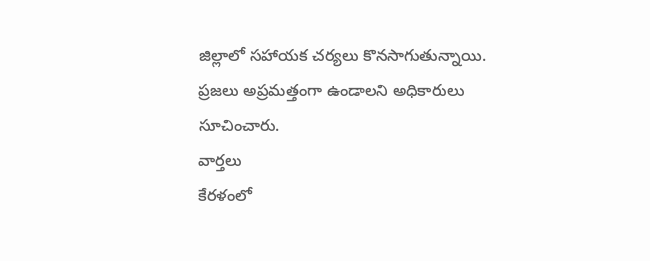జిల్లాలో సహాయక చర్యలు కొనసాగుతున్నాయి. ప్రజలు అప్రమత్తంగా ఉండాలని అధికారులు సూచించారు.
వార్తలు
కేరళంలో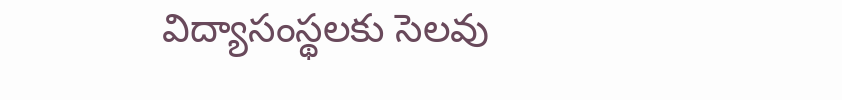విద్యాసంస్థలకు సెలవు